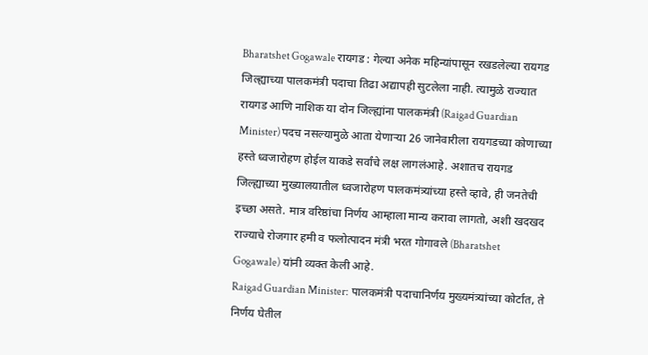Bharatshet Gogawale रायगड : गेल्या अनेक महिन्यांपासून रखडलेल्या रायगड जिल्ह्याच्या पालकमंत्री पदाचा तिढा अद्यापही सुटलेला नाही. त्यामुळे राज्यात रायगड आणि नाशिक या दोन जिल्ह्यांना पालकमंत्री (Raigad Guardian Minister) पदच नसल्यामुळे आता येणाऱ्या 26 जानेवारीला रायगडच्या कोणाच्या हस्ते ध्वजारोहण होईल याकडे सर्वांचे लक्ष लागलंआहे. अशातच रायगड जिल्ह्याच्या मुख्यालयातील ध्वजारोहण पालकमंत्र्यांच्या हस्ते व्हावे, ही जनतेची इच्छा असते. मात्र वरिष्ठांचा निर्णय आम्हाला मान्य करावा लागतो, अशी खदखद राज्याचे रोजगार हमी व फलोत्पादन मंत्री भरत गोगावले (Bharatshet Gogawale) यांनी व्यक्त केली आहे.
Raigad Guardian Minister: पालकमंत्री पदाचानिर्णय मुख्यमंत्र्यांच्या कोर्टात, ते निर्णय घेतील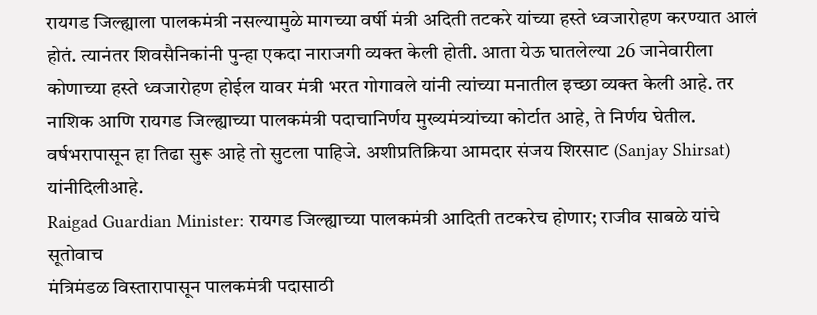रायगड जिल्ह्याला पालकमंत्री नसल्यामुळे मागच्या वर्षी मंत्री अदिती तटकरे यांच्या हस्ते ध्वजारोहण करण्यात आलं होतं. त्यानंतर शिवसैनिकांनी पुन्हा एकदा नाराजगी व्यक्त केली होती. आता येऊ घातलेल्या 26 जानेवारीला कोणाच्या हस्ते ध्वजारोहण होईल यावर मंत्री भरत गोगावले यांनी त्यांच्या मनातील इच्छा व्यक्त केली आहे. तर नाशिक आणि रायगड जिल्ह्याच्या पालकमंत्री पदाचानिर्णय मुख्यमंत्र्यांच्या कोर्टात आहे, ते निर्णय घेतील. वर्षभरापासून हा तिढा सुरू आहे तो सुटला पाहिजे. अशीप्रतिक्रिया आमदार संजय शिरसाट (Sanjay Shirsat) यांनीदिलीआहे.
Raigad Guardian Minister: रायगड जिल्ह्याच्या पालकमंत्री आदिती तटकरेच होणार; राजीव साबळे यांचे सूतोवाच
मंत्रिमंडळ विस्तारापासून पालकमंत्री पदासाठी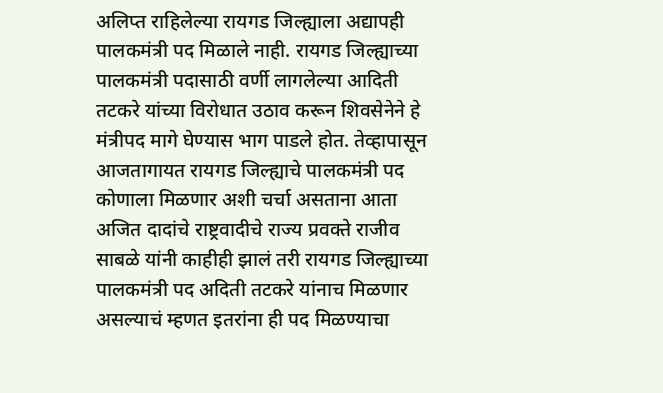अलिप्त राहिलेल्या रायगड जिल्ह्याला अद्यापही पालकमंत्री पद मिळाले नाही. रायगड जिल्ह्याच्या पालकमंत्री पदासाठी वर्णी लागलेल्या आदिती तटकरे यांच्या विरोधात उठाव करून शिवसेनेने हे मंत्रीपद मागे घेण्यास भाग पाडले होत. तेव्हापासून आजतागायत रायगड जिल्ह्याचे पालकमंत्री पद कोणाला मिळणार अशी चर्चा असताना आता अजित दादांचे राष्ट्रवादीचे राज्य प्रवक्ते राजीव साबळे यांनी काहीही झालं तरी रायगड जिल्ह्याच्या पालकमंत्री पद अदिती तटकरे यांनाच मिळणार असल्याचं म्हणत इतरांना ही पद मिळण्याचा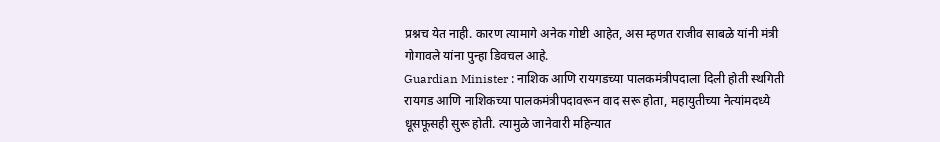प्रश्नच येत नाही. कारण त्यामागे अनेक गोष्टी आहेत, अस म्हणत राजीव साबळे यांनी मंत्री गोगावले यांना पुन्हा डिवचल आहे.
Guardian Minister : नाशिक आणि रायगडच्या पालकमंत्रीपदाला दिली होती स्थगिती
रायगड आणि नाशिकच्या पालकमंत्रीपदावरून वाद सरू होता, महायुतीच्या नेत्यांमदध्ये धूसफूसही सुरू होती. त्यामुळे जानेवारी महिन्यात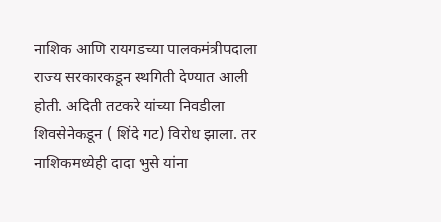नाशिक आणि रायगडच्या पालकमंत्रीपदाला राज्य सरकारकडून स्थगिती देण्यात आली होती. अदिती तटकरे यांच्या निवडीला शिवसेनेकडून ( शिंदे गट) विरोध झाला. तर नाशिकमध्येही दादा भुसे यांना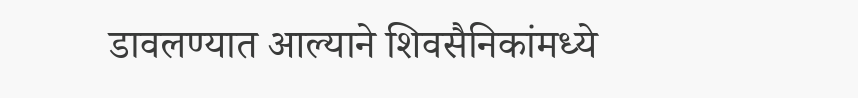डावलण्यात आल्याने शिवसैनिकांमध्ये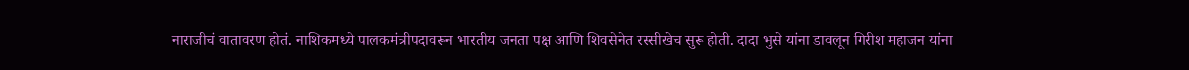नाराजीचं वातावरण होतं. नाशिकमध्ये पालकमंत्रीपदावरून भारतीय जनता पक्ष आणि शिवसेनेत रस्सीखेच सुरू होती. दादा भुसे यांना डावलून गिरीश महाजन यांना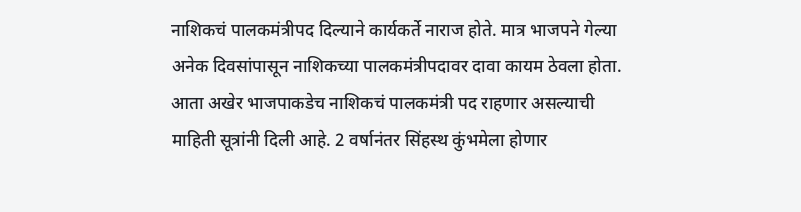नाशिकचं पालकमंत्रीपद दिल्याने कार्यकर्ते नाराज होते. मात्र भाजपने गेल्या अनेक दिवसांपासून नाशिकच्या पालकमंत्रीपदावर दावा कायम ठेवला होता. आता अखेर भाजपाकडेच नाशिकचं पालकमंत्री पद राहणार असल्याची माहिती सूत्रांनी दिली आहे. 2 वर्षानंतर सिंहस्थ कुंभमेला होणार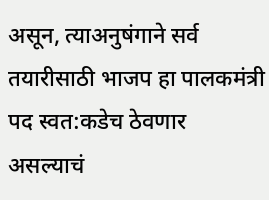असून, त्याअनुषंगाने सर्व तयारीसाठी भाजप हा पालकमंत्री पद स्वत:कडेच ठेवणार असल्याचं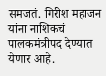समजतं. गिरीश महाजन यांना नाशिकचं पालकमंत्रीपद देण्यात येणार आहे.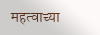महत्वाच्या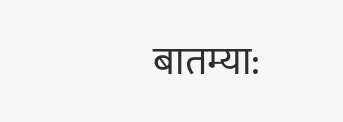बातम्या: